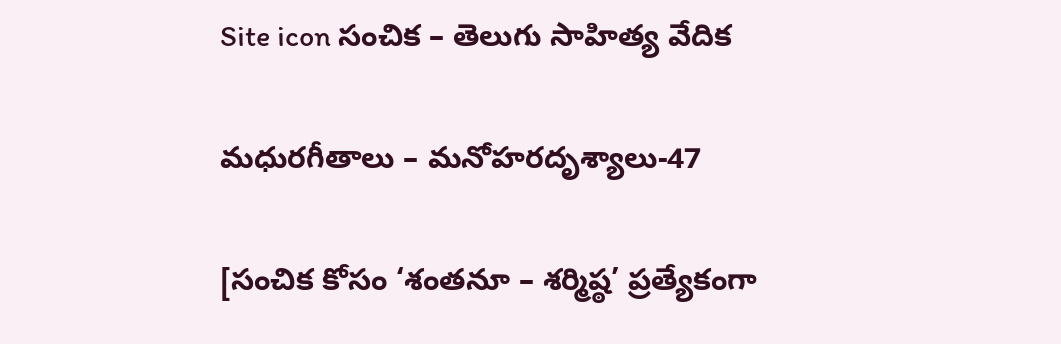Site icon సంచిక – తెలుగు సాహిత్య వేదిక

మధురగీతాలు – మనోహరదృశ్యాలు-47

[సంచిక కోసం ‘శంతనూ – శర్మిష్ఠ’ ప్రత్యేకంగా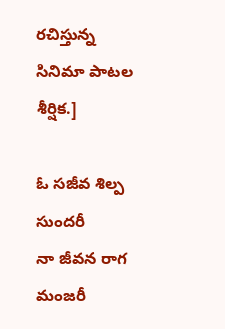రచిస్తున్న సినిమా పాటల శీర్షిక.]

ఓ సజీవ శిల్ప సుందరీ
నా జీవన రాగ మంజరీ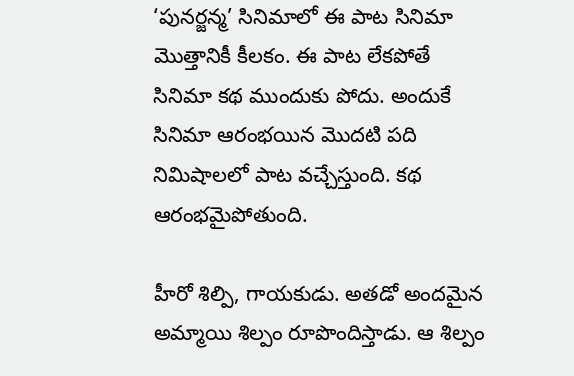‘పునర్జన్మ’ సినిమాలో ఈ పాట సినిమా మొత్తానికీ కీలకం. ఈ పాట లేకపోతే సినిమా కథ ముందుకు పోదు. అందుకే సినిమా ఆరంభయిన మొదటి పది నిమిషాలలో పాట వచ్చేస్తుంది. కథ ఆరంభమైపోతుంది.

హీరో శిల్పి, గాయకుడు. అతడో అందమైన అమ్మాయి శిల్పం రూపొందిస్తాడు. ఆ శిల్పం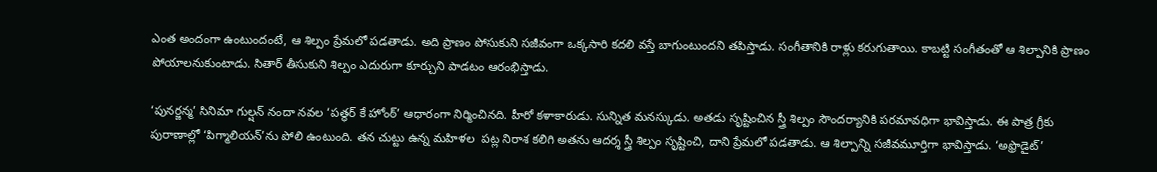ఎంత అందంగా ఉంటుందంటే, ఆ శిల్పం ప్రేమలో పడతాడు. అది ప్రాణం పోసుకుని సజీవంగా ఒక్కసారి కదలి వస్తే బాగుంటుందని తపిస్తాడు. సంగీతానికి రాళ్లు కరుగుతాయి. కాబట్టి సంగీతంతో ఆ శిల్పానికి ప్రాణం పోయాలనుకుంటాడు. సితార్ తీసుకుని శిల్పం ఎదురుగా కూర్చుని పాడటం ఆరంభిస్తాడు.

‘పునర్జన్మ’ సినిమా గుల్షన్ నందా నవల ‘పత్థర్ కే హోంఠ్’ ఆధారంగా నిర్మించినది. హీరో కళాకారుడు. సున్నిత మనస్కుడు. అతడు సృష్టించిన స్త్రీ శిల్పం సౌందర్యానికి పరమావధిగా భావిస్తాడు. ఈ పాత్ర గ్రీకు పురాణాల్లో ‘పిగ్మాలియన్’ను పోలి ఉంటుంది. తన చుట్టు ఉన్న మహిళల  పట్ల నిరాశ కలిగి అతను ఆదర్శ స్త్రీ శిల్పం సృష్టించి, దాని ప్రేమలో పడతాడు. ఆ శిల్పాన్ని సజీవమూర్తిగా భావిస్తాడు. ‘అఫ్రొడైట్’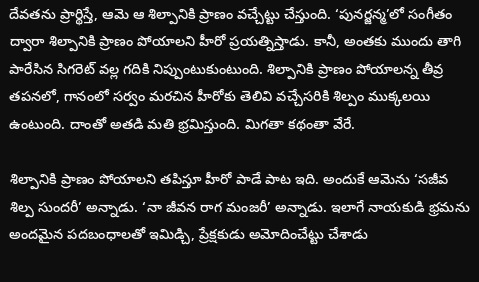దేవతను ప్రార్థిస్తే, ఆమె ఆ శిల్పానికి ప్రాణం వచ్చేట్టు చేస్తుంది. ‘పునర్జన్మ’లో సంగీతం ద్వారా శిల్పానికి ప్రాణం పోయాలని హీరో ప్రయత్నిస్తాడు. కానీ, అంతకు ముందు తాగి పారేసిన సిగరెట్ వల్ల గదికి నిప్పుంటుకుంటుంది. శిల్పానికి ప్రాణం పోయాలన్న తీవ్ర తపనలో, గానంలో సర్వం మరచిన హీరోకు తెలివి వచ్చేసరికి శిల్పం ముక్కలయి ఉంటుంది. దాంతో అతడి మతి భ్రమిస్తుంది. మిగతా కథంతా వేరే.

శిల్పానికి ప్రాణం పోయాలని తపిస్తూ హీరో పాడే పాట ఇది. అందుకే ఆమెను ‘సజీవ శిల్ప సుందరీ’ అన్నాడు. ‘నా జీవన రాగ మంజరీ’ అన్నాడు. ఇలాగే నాయకుడి భ్రమను అందమైన పదబంధాలతో ఇమిడ్చి, ప్రేక్షకుడు అమోదించేట్టు చేశాడు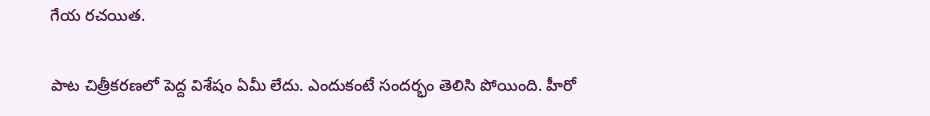గేయ రచయిత.

పాట చిత్రీకరణలో పెద్ద విశేషం ఏమీ లేదు. ఎందుకంటే సందర్భం తెలిసి పోయింది. హీరో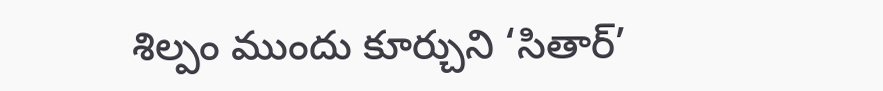శిల్పం ముందు కూర్చుని ‘సితార్’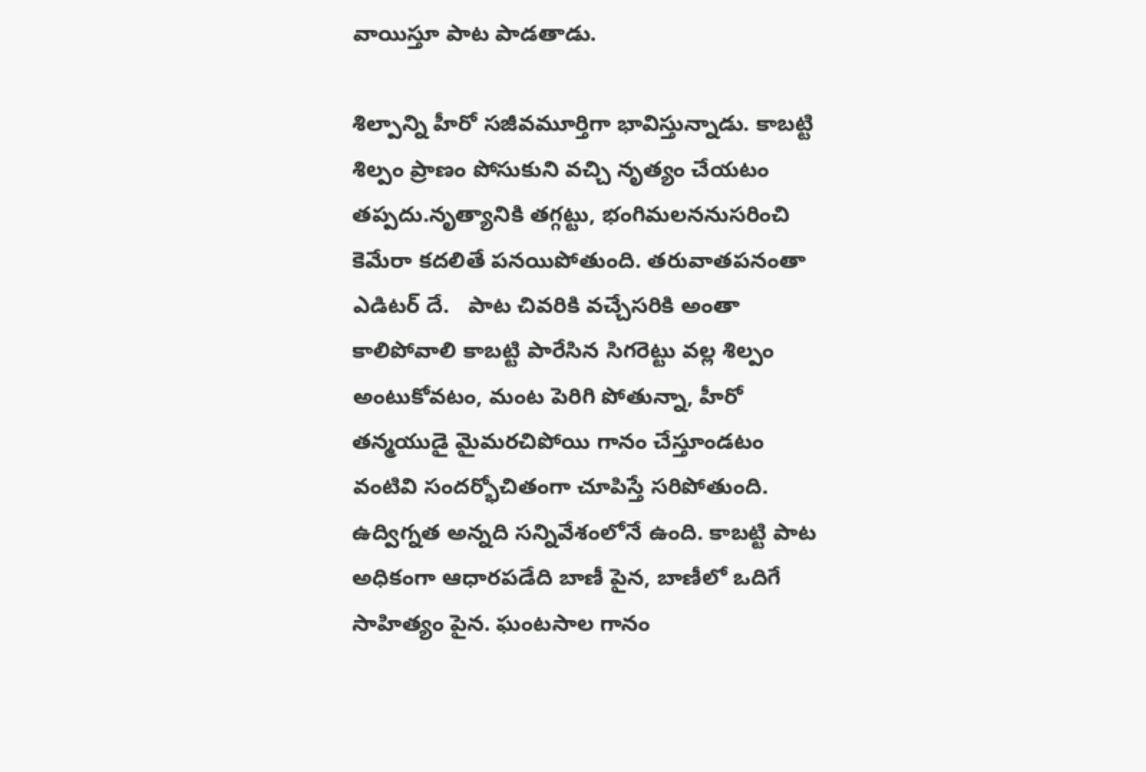వాయిస్తూ పాట పాడతాడు.

శిల్పాన్ని హీరో సజీవమూర్తిగా భావిస్తున్నాడు. కాబట్టి శిల్పం ప్రాణం పోసుకుని వచ్చి నృత్యం చేయటం తప్పదు.నృత్యానికి తగ్గట్టు, భంగిమలననుసరించి కెమేరా కదలితే పనయిపోతుంది. తరువాతపనంతా ఎడిటర్ దే.   పాట చివరికి వచ్చేసరికి అంతా కాలిపోవాలి కాబట్టి పారేసిన సిగరెట్టు వల్ల శిల్పం అంటుకోవటం, మంట పెరిగి పోతున్నా, హీరో తన్మయుడై మైమరచిపోయి గానం చేస్తూండటం వంటివి సందర్భోచితంగా చూపిస్తే సరిపోతుంది. ఉద్విగ్నత అన్నది సన్నివేశంలోనే ఉంది. కాబట్టి పాట అధికంగా ఆధారపడేది బాణీ పైన, బాణీలో ఒదిగే సాహిత్యం పైన. ఘంటసాల గానం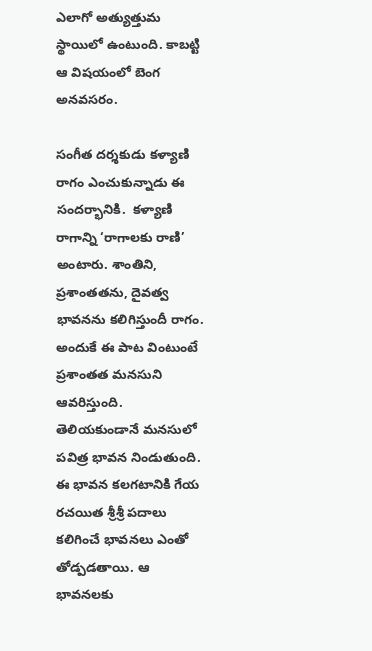ఎలాగో అత్యుత్తుమ స్థాయిలో ఉంటుంది. కాబట్టి ఆ విషయంలో బెంగ అనవసరం.

సంగీత దర్శకుడు కళ్యాణి రాగం ఎంచుకున్నాడు ఈ సందర్భానికి.  కళ్యాణి రాగాన్ని ‘రాగాలకు రాణి’ అంటారు. శాంతిని, ప్రశాంతతను, దైవత్వ భావనను కలిగిస్తుందీ రాగం. అందుకే ఈ పాట వింటుంటే ప్రశాంతత మనసుని ఆవరిస్తుంది. తెలియకుండానే మనసులో పవిత్ర భావన నిండుతుంది. ఈ భావన కలగటానికి గేయ రచయిత శ్రీశ్రీ పదాలు కలిగించే భావనలు ఎంతో  తోడ్పడతాయి. ఆ భావనలకు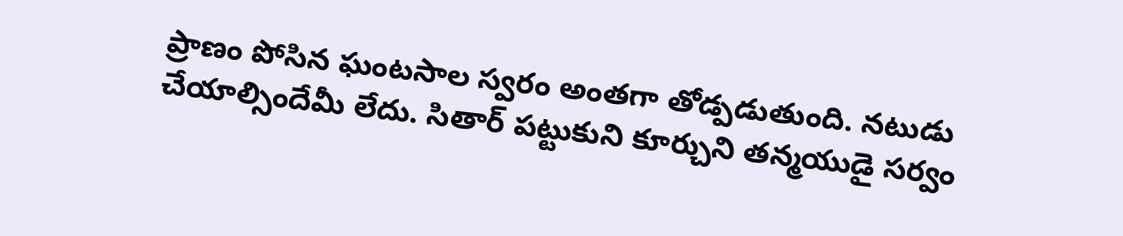ప్రాణం పోసిన ఘంటసాల స్వరం అంతగా తోడ్పడుతుంది. నటుడు చేయాల్సిందేమీ లేదు. సితార్ పట్టుకుని కూర్చుని తన్మయుడై సర్వం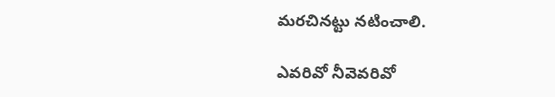మరచినట్టు నటించాలి.

ఎవరివో నీవెవరివో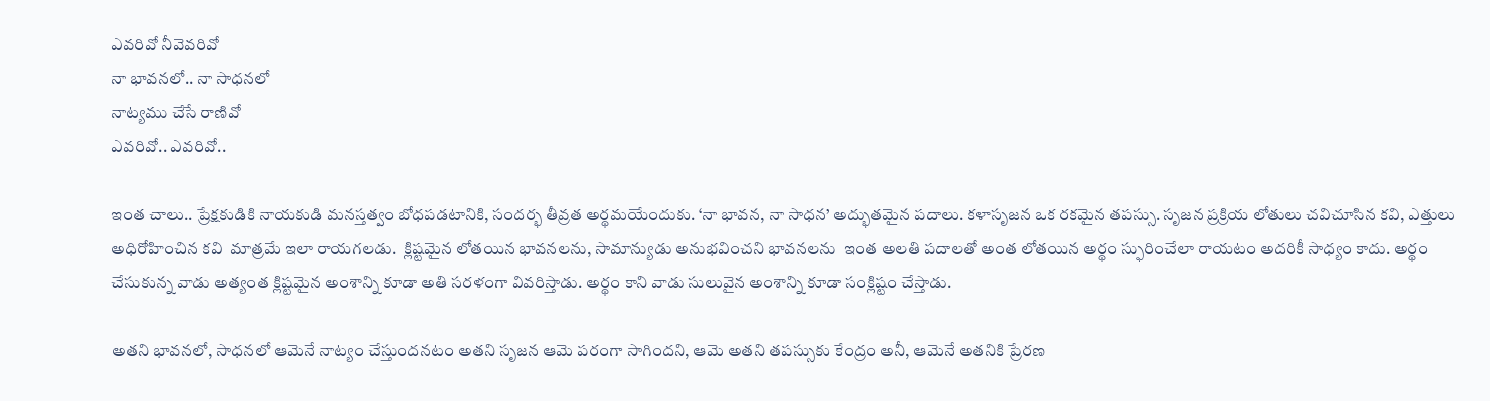ఎవరివో నీవెవరివో
నా భావనలో.. నా సాధనలో
నాట్యము చేసే రాణివో
ఎవరివో.. ఎవరివో..

ఇంత చాలు.. ప్రేక్షకుడికి నాయకుడి మనస్తత్వం బోధపడటానికి, సందర్భ తీవ్రత అర్థమయేందుకు. ‘నా భావన, నా సాధన’ అద్భుతమైన పదాలు. కళాసృజన ఒక రకమైన తపస్సు. సృజన ప్రక్రియ లోతులు చవిచూసిన కవి, ఎత్తులు అధిరోహించిన కవి  మాత్రమే ఇలా రాయగలడు.  క్లిష్టమైన లోతయిన భావనలను, సామాన్యుడు అనుభవించని భావనలను  ఇంత అలతి పదాలతో అంత లోతయిన అర్థం స్ఫురించేలా రాయటం అదరికీ సాధ్యం కాదు. అర్థం చేసుకున్న వాడు అత్యంత క్లిష్టమైన అంశాన్ని కూడా అతి సరళంగా వివరిస్తాడు. అర్థం కాని వాడు సులువైన అంశాన్ని కూడా సంక్లిష్టం చేస్తాడు.

అతని భావనలో, సాధనలో ఆమెనే నాట్యం చేస్తుందనటం అతని సృజన ఆమె పరంగా సాగిందని, ఆమె అతని తపస్సుకు కేంద్రం అనీ, ఆమెనే అతనికి ప్రేరణ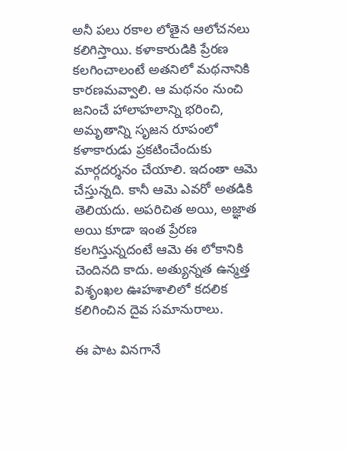అనీ పలు రకాల లోతైన ఆలోచనలు కలిగిస్తాయి. కళాకారుడికి ప్రేరణ కలగించాలంటే అతనిలో మథనానికి కారణమవ్వాలి. ఆ మథనం నుంచి జనించే హాలాహలాన్ని భరించి, అమృతాన్ని సృజన రూపంలో కళాకారుడు ప్రకటించేందుకు మార్గదర్శనం చేయాలి. ఇదంతా ఆమె చేస్తున్నది. కానీ ఆమె ఎవరో అతడికి తెలియదు. అపరిచిత అయి, అజ్ఞాత అయి కూడా ఇంత ప్రేరణ కలగిస్తున్నదంటే ఆమె ఈ లోకానికి చెందినది కాదు. అత్యున్నత ఉన్మత్త విశృంఖల ఊహశాలిలో కదలిక కలిగించిన దైవ సమానురాలు.

ఈ పాట వినగానే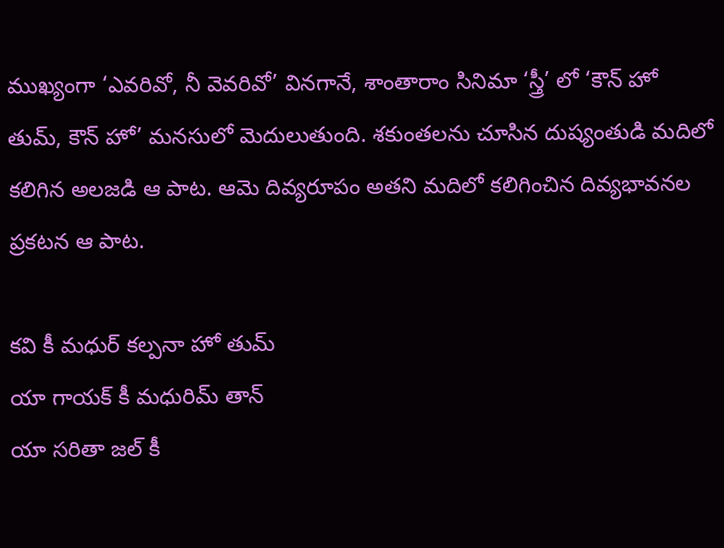ముఖ్యంగా ‘ఎవరివో, నీ వెవరివో’ వినగానే, శాంతారాం సినిమా ‘స్త్రీ’ లో ‘కౌన్ హో తుమ్, కౌన్ హో’ మనసులో మెదులుతుంది. శకుంతలను చూసిన దుష్యంతుడి మదిలో కలిగిన అలజడి ఆ పాట. ఆమె దివ్యరూపం అతని మదిలో కలిగించిన దివ్యభావనల ప్రకటన ఆ పాట.

కవి కీ మధుర్ కల్పనా హో తుమ్
యా గాయక్ కీ మధురిమ్ తాన్
యా సరితా జల్ కీ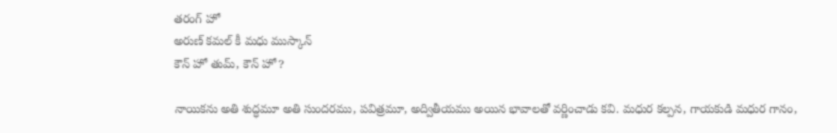తరంగ్ హో
అరుణ్ కమల్ కీ మధు ముస్కాన్
కౌన్ హో తుమ్, కౌన్ హో?

నాయికను అతి శుద్ధమూ అతి సుందరము, పవిత్రమూ, అద్వితీయము అయిన భావాలతో వర్ణించాడు కవి. మధుర కల్పన, గాయకుడి మధుర గానం,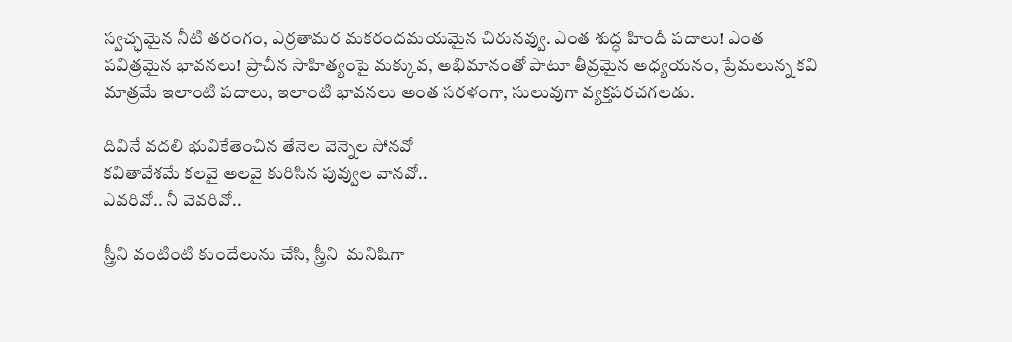స్వచ్ఛమైన నీటి తరంగం, ఎర్రతామర మకరందమయమైన చిరునవ్వు. ఎంత శుద్ధ హిందీ పదాలు! ఎంత పవిత్రమైన భావనలు! ప్రాచీన సాహిత్యంపై మక్కువ, అభిమానంతో పాటూ తీవ్రమైన అధ్యయనం, ప్రేమలున్న కవి మాత్రమే ఇలాంటి పదాలు, ఇలాంటి భావనలు అంత సరళంగా, సులువుగా వ్యక్తపరచగలడు.

దివినే వదలి భువికేతెంచిన తేనెల వెన్నెల సోనవో
కవితావేశమే కలవై అలవై కురిసిన పువ్వుల వానవో..
ఎవరివో.. నీ వెవరివో..

స్త్రీని వంటింటి కుందేలును చేసి, స్త్రీని  మనిషిగా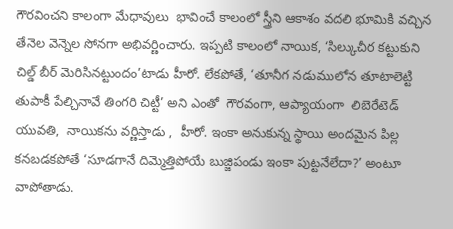గౌరవించని కాలంగా మేధావులు  భావించే కాలంలో స్త్రీని ఆకాశం వదలి భూమికి వచ్చిన తేనెల వెన్నెల సోనగా అభివర్ణించారు. ఇప్పటి కాలంలో నాయిక, ‘సిల్కుచీర కట్టుకుని చిల్డ్ బీర్ మెరిసినట్టుందం’టాడు హీరో. లేకపోతే, ‘తూనీగ నడుములోన తూటాలెట్టి తుపాకీ పేల్చినావే తింగరి చిట్టీ’ అని ఎంతో  గౌరవంగా, ఆప్యాయంగా  లిబెరేటెడ్  యువతి,  నాయికను వర్ణిస్తాడు ,  హీరో. ఇంకా అనుకున్న స్థాయి అందమైన పిల్ల కనబడకపోతే ‘సూడగానే దిమ్మెత్తిపోయే బుజ్జిపండు ఇంకా పుట్టనేలేదా?’ అంటూ వాపోతాడు.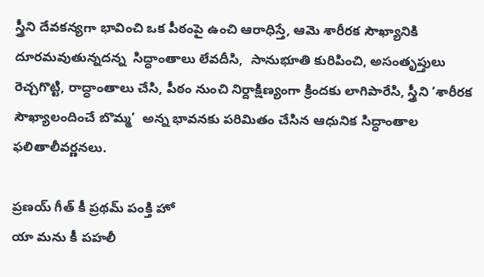స్త్రీని దేవకన్యగా భావించి ఒక పీఠంపై ఉంచి ఆరాధిస్తే, ఆమె శారీరక సౌఖ్యానికి దూరమవుతున్నదన్న  సిద్ధాంతాలు లేవదీసి,  సానుభూతి కురిపించి, అసంతృప్తులు రెచ్చగొట్టి, రాద్ధాంతాలు చేసి, పీఠం నుంచి నిర్దాక్షిణ్యంగా క్రిందకు లాగిపారేసి, స్త్రీని ‘శారీరక సౌఖ్యాలందించే బొమ్మ’  అన్న భావనకు పరిమితం చేసిన ఆధునిక సిద్ధాంతాల ఫలితాలీవర్ణనలు.

ప్రణయ్ గీత్ కీ ప్రథమ్ పంక్తి హో
యా మను కీ పహలీ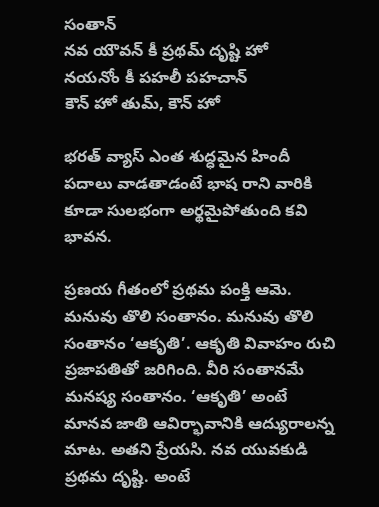సంతాన్
నవ యౌవన్ కీ ప్రథమ్ దృష్టి హో
నయనోం కీ పహలీ పహచాన్
కౌన్ హో తుమ్, కౌన్ హో

భరత్ వ్యాస్ ఎంత శుద్ధమైన హిందీ పదాలు వాడతాడంటే భాష రాని వారికి కూడా సులభంగా అర్థమైపోతుంది కవి భావన.

ప్రణయ గీతంలో ప్రథమ పంక్తి ఆమె. మనువు తొలి సంతానం. మనువు తొలి సంతానం ‘ఆకృతి’. ఆకృతి వివాహం రుచి ప్రజాపతితో జరిగింది. వీరి సంతానమే మనష్య సంతానం. ‘ఆకృతి’ అంటే మానవ జాతి ఆవిర్భావానికి ఆద్యురాలన్న మాట. అతని ప్రేయసి. నవ యువకుడి ప్రథమ దృష్టి. అంటే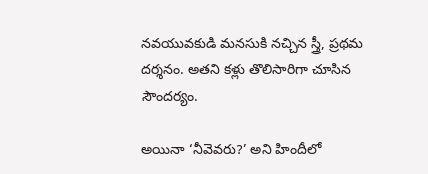నవయువకుడి మనసుకి నచ్చిన స్త్రీ, ప్రథమ దర్శనం. అతని కళ్లు తొలిసారిగా చూసిన సౌందర్యం.

అయినా ‘నీవెవరు?’ అని హిందీలో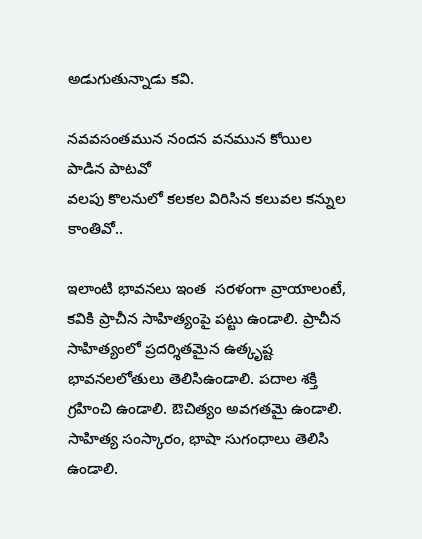అడుగుతున్నాడు కవి.

నవవసంతమున నందన వనమున కోయిల పాడిన పాటవో
వలపు కొలనులో కలకల విరిసిన కలువల కన్నుల కాంతివో..

ఇలాంటి భావనలు ఇంత  సరళంగా వ్రాయాలంటే, కవికి ప్రాచీన సాహిత్యంపై పట్టు ఉండాలి. ప్రాచీన సాహిత్యంలో ప్రదర్శితమైన ఉత్కృష్ట భావనలలోతులు తెలిసిఉండాలి. పదాల శక్తి గ్రహించి ఉండాలి. ఔచిత్యం అవగతమై ఉండాలి. సాహిత్య సంస్కారం, భాషా సుగంధాలు తెలిసి ఉండాలి.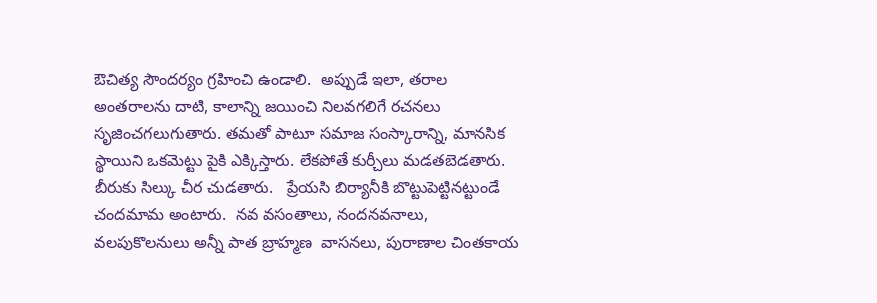ఔచిత్య సౌందర్యం గ్రహించి ఉండాలి.  అప్పుడే ఇలా, తరాల అంతరాలను దాటి, కాలాన్ని జయించి నిలవగలిగే రచనలు సృజించగలుగుతారు. తమతో పాటూ సమాజ సంస్కారాన్ని, మానసిక స్థాయిని ఒకమెట్టు పైకి ఎక్కిస్తారు. లేకపోతే కుర్చీలు మడతబెడతారు. బీరుకు సిల్కు చీర చుడతారు.   ప్రేయసి బిర్యానీకి బొట్టుపెట్టినట్టుండే  చందమామ అంటారు.  నవ వసంతాలు, నందనవనాలు, వలపుకొలనులు అన్నీ పాత బ్రాహ్మణ  వాసనలు, పురాణాల చింతకాయ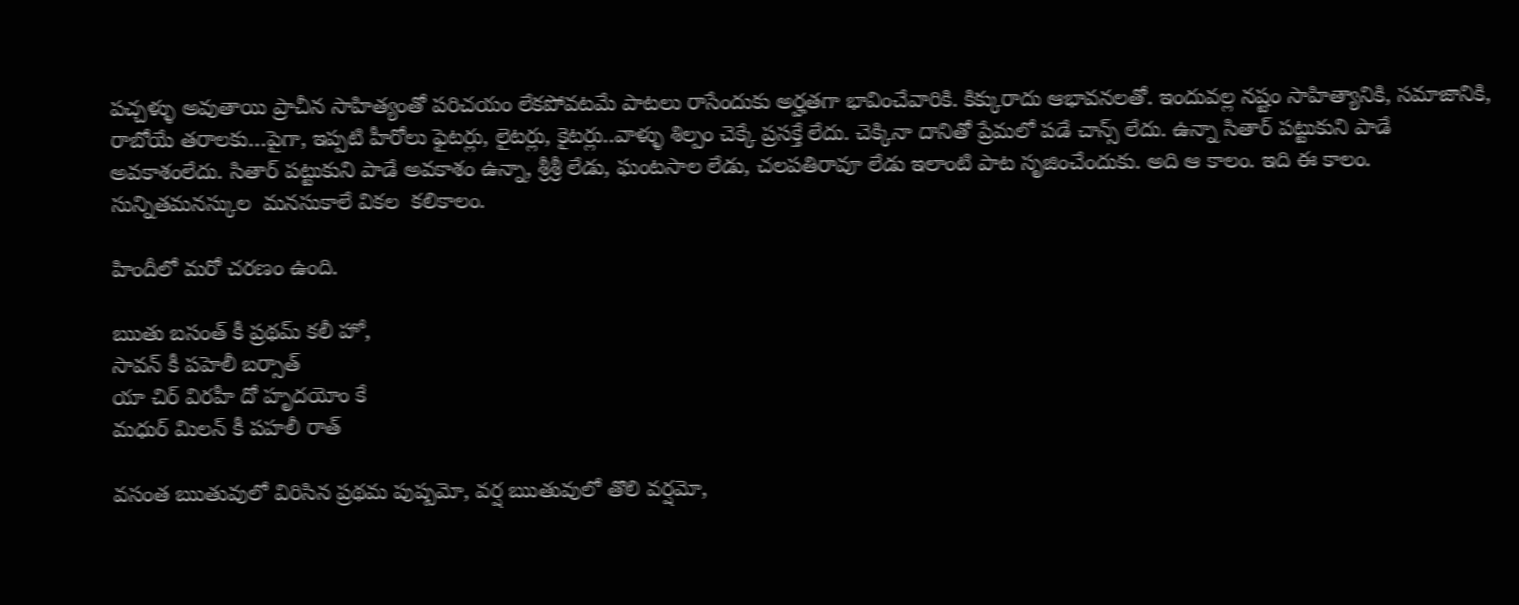పచ్చళ్ళు అవుతాయి ప్రాచీన సాహిత్యంతో పరిచయం లేకపోవటమే పాటలు రాసేందుకు అర్హతగా భావించేవారికి. కిక్కురాదు ఆభావనలతో. ఇందువల్ల నష్టం సాహిత్యానికి, సమాజానికి, రాబోయే తరాలకు…పైగా, ఇప్పటి హీరోలు ఫైటర్లు, లైటర్లు, కైటర్లు..వాళ్ళు శిల్పం చెక్కే ప్రసక్తే లేదు. చెక్కినా దానితో ప్రేమలో పడే చాన్స్ లేదు. ఉన్నా సితార్ పట్టుకుని పాడే అవకాశంలేదు. సితార్ పట్టుకుని పాడే అవకాశం ఉన్నా, శ్రీశ్రీ లేడు, ఘంటసాల లేడు, చలపతిరావూ లేడు ఇలాంటి పాట సృజించేందుకు. అది ఆ కాలం. ఇది ఈ కాలం. సున్నితమనస్కుల  మనసుకాలే వికల  కలికాలం.

హిందీలో మరో చరణం ఉంది.

ఋతు బసంత్ కీ ప్రథమ్ కలీ హో,
సావన్ కీ పహెలీ బర్సాత్
యా చిర్ విరహీ దో హృదయోం కే
మధుర్ మిలన్ కీ పహలీ రాత్

వసంత ఋతువులో విరిసిన ప్రథమ పుష్పమో, వర్ష ఋతువులో తొలి వర్షమో,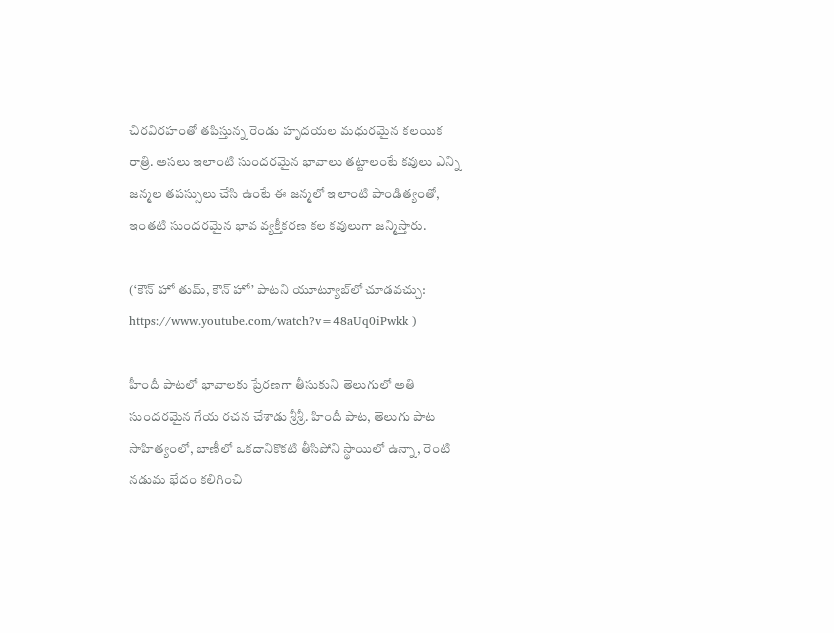చిరవిరహంతో తపిస్తున్న రెండు హృదయల మధురమైన కలయిక రాత్రి. అసలు ఇలాంటి సుందరమైన భావాలు తట్టాలంటే కవులు ఎన్ని జన్మల తపస్సులు చేసి ఉంటే ఈ జన్మలో ఇలాంటి పాండిత్యంతో, ఇంతటి సుందరమైన భావ వ్యక్తీకరణ కల కవులుగా జన్మిస్తారు.

(‘కౌన్ హో తుమ్, కౌన్ హో’ పాటని యూట్యూబ్‌లో చూడవచ్చు:
https://www.youtube.com/watch?v=48aUq0iPwkk )

హీందీ పాటలో భావాలకు ప్రేరణగా తీసుకుని తెలుగులో అతి సుందరమైన గేయ రచన చేశాడు శ్రీశ్రీ. హిందీ పాట, తెలుగు పాట సాహిత్యంలో, బాణీలో ఒకదానికొకటి తీసిపోని స్థాయిలో ఉన్నా, రెంటి నడుమ భేదం కలిగించి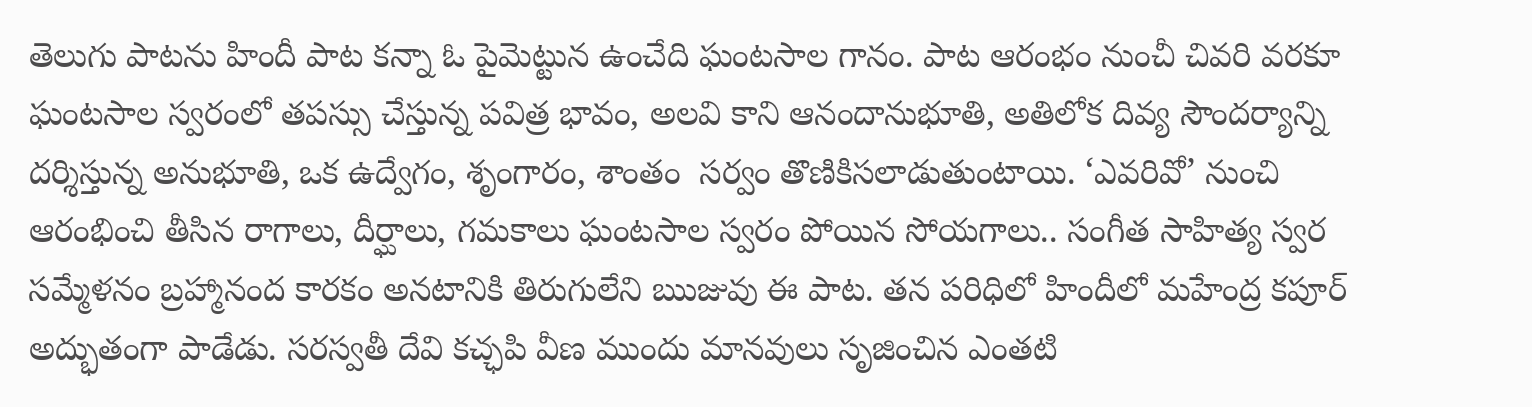తెలుగు పాటను హిందీ పాట కన్నా ఓ పైమెట్టున ఉంచేది ఘంటసాల గానం. పాట ఆరంభం నుంచీ చివరి వరకూ ఘంటసాల స్వరంలో తపస్సు చేస్తున్న పవిత్ర భావం, అలవి కాని ఆనందానుభూతి, అతిలోక దివ్య సౌందర్యాన్ని దర్శిస్తున్న అనుభూతి, ఒక ఉద్వేగం, శృంగారం, శాంతం  సర్వం తొణికిసలాడుతుంటాయి. ‘ఎవరివో’ నుంచి ఆరంభించి తీసిన రాగాలు, దీర్ఘాలు, గమకాలు ఘంటసాల స్వరం పోయిన సోయగాలు.. సంగీత సాహిత్య స్వర సమ్మేళనం బ్రహ్మానంద కారకం అనటానికి తిరుగులేని ఋజువు ఈ పాట. తన పరిధిలో హిందీలో మహేంద్ర కపూర్ అద్భుతంగా పాడేడు. సరస్వతీ దేవి కచ్ఛపి వీణ ముందు మానవులు సృజించిన ఎంతటి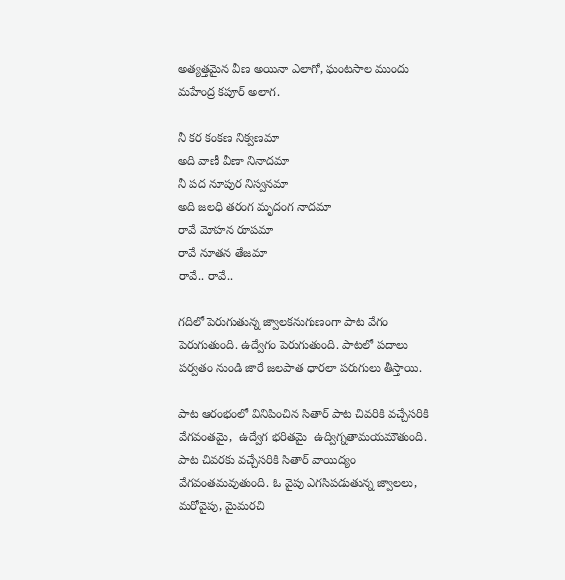అత్యత్తమైన వీణ అయినా ఎలాగో, ఘంటసాల ముందు మహేంద్ర కపూర్ అలాగ.

నీ కర కంకణ నిక్వణమా
అది వాణీ వీణా నినాదమా
నీ పద నూపుర నిస్వనమా
అది జలధి తరంగ మృదంగ నాదమా
రావే మోహన రూపమా
రావే నూతన తేజమా
రావే.. రావే..

గదిలో పెరుగుతున్న జ్వాలకనుగుణంగా పాట వేగం పెరుగుతుంది. ఉద్వేగం పెరుగుతుంది. పాటలో పదాలు పర్వతం నుండి జారే జలపాత ధారలా పరుగులు తీస్తాయి.

పాట ఆరంభంలో వినిపించిన సితార్ పాట చివరికి వచ్చేసరికి వేగవంతమై,  ఉద్వేగ భరితమై  ఉద్విగ్నతామయమౌతుంది. పాట చివరకు వచ్చేసరికి సితార్ వాయిద్యం వేగవంతమవుతుంది. ఓ వైపు ఎగసిపడుతున్న జ్వాలలు, మరోవైపు, మైమరచి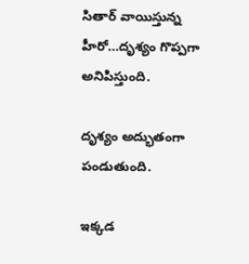సితార్ వాయిస్తున్న హీరో…దృశ్యం గొప్పగా అనిపిస్తుంది.

దృశ్యం అద్భుతంగా పండుతుంది.

ఇక్కడ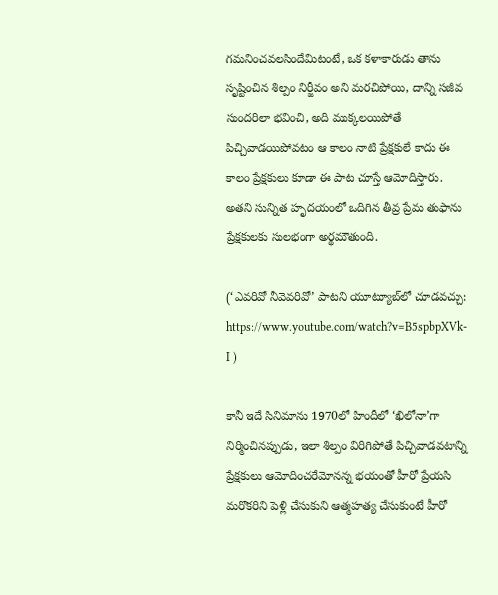గమనించవలసిందేమిటంటే, ఒక కళాకారుడు తాను సృష్టించిన శిల్పం నిర్జీవం అని మరచిపోయి, దాన్ని సజీవ సుందరిలా భవించి, అది ముక్కలయిపోతే పిచ్చివాడయిపోవటం ఆ కాలం నాటి ప్రేక్షకులే కాదు ఈ కాలం ప్రేక్షకులు కూడా ఈ పాట చూస్తే ఆమోదిస్తారు. అతని సున్నిత హృదయంలో ఒదిగిన తీవ్ర ప్రేమ తుఫాను ప్రేక్షకులకు సులభంగా అర్థమౌతుంది.

(‘ఎవరివో నీవెవరివో’ పాటని యూట్యూబ్‌లో చూడవచ్చు:
https://www.youtube.com/watch?v=B5spbpXVk-I )

కానీ ఇదే సినిమాను 1970లో హిందీలో ‘ఖిలోనా’గా నిర్మించినప్పుడు, ఇలా శిల్పం విరిగిపోతే పిచ్చివాడవటాన్ని ప్రేక్షకులు ఆమోదించరేమోనన్న భయంతో హీరో ప్రేయసి మరొకరిని పెళ్లి చేసుకుని ఆత్మహత్య చేసుకుంటే హీరో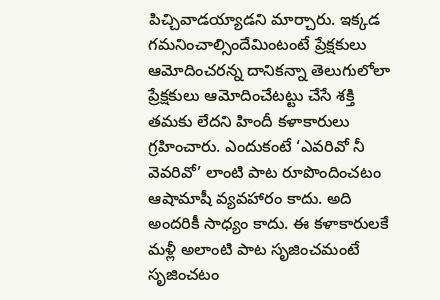పిచ్చివాడయ్యాడని మార్చారు. ఇక్కడ గమనించాల్సిందేమింటంటే ప్రేక్షకులు ఆమోదించరన్న దానికన్నా తెలుగులోలా ప్రేక్షకులు ఆమోదించేటట్టు చేసే శక్తి తమకు లేదని హిందీ కళాకారులు గ్రహించారు. ఎందుకంటే ‘ఎవరివో నీ వెవరివో’ లాంటి పాట రూపొందించటం ఆషామాషీ వ్యవహారం కాదు. అది అందరికీ సాధ్యం కాదు. ఈ కళాకారులకే  మళ్లీ అలాంటి పాట సృజించమంటే సృజించటం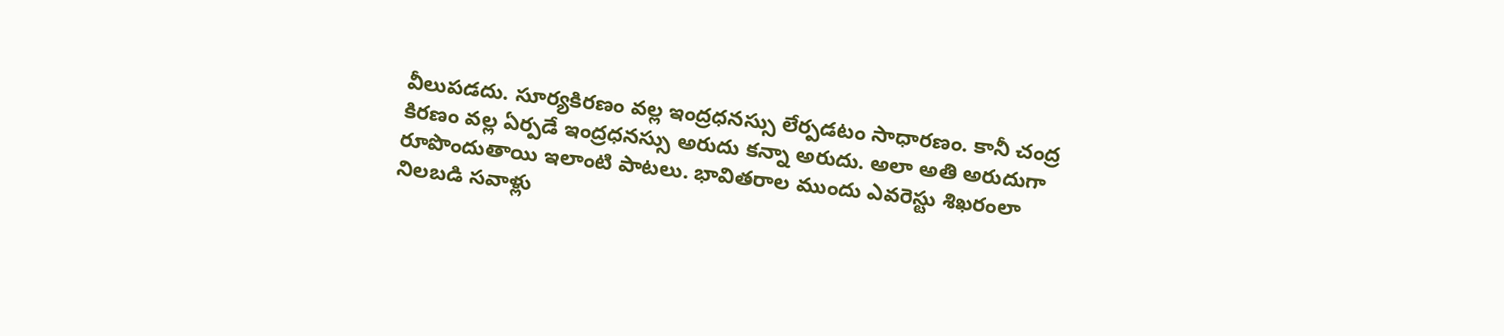వీలుపడదు. సూర్యకిరణం వల్ల ఇంద్రధనస్సు లేర్పడటం సాధారణం. కానీ చంద్ర కిరణం వల్ల ఏర్పడే ఇంద్రధనస్సు అరుదు కన్నా అరుదు. అలా అతి అరుదుగా రూపొందుతాయి ఇలాంటి పాటలు. భావితరాల ముందు ఎవరెస్టు శిఖరంలా నిలబడి సవాళ్లు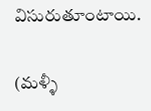విసురుతూంటాయి.

(మళ్ళీ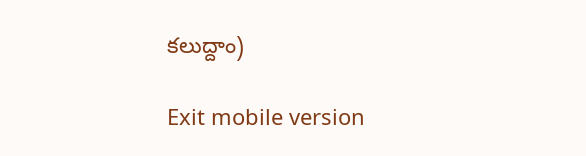కలుద్దాం)

Exit mobile version